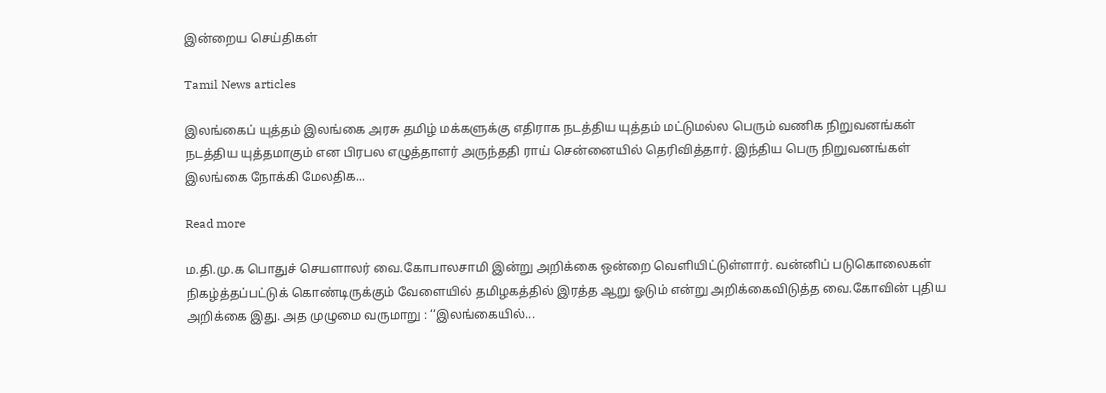இன்றைய செய்திகள்

Tamil News articles

இலங்கைப் யுத்தம் இலங்கை அரசு தமிழ் மக்களுக்கு எதிராக நடத்திய யுத்தம் மட்டுமல்ல பெரும் வணிக நிறுவனங்கள் நடத்திய யுத்தமாகும் என பிரபல எழுத்தாளர் அருந்ததி ராய் சென்னையில் தெரிவித்தார். இந்திய பெரு நிறுவனங்கள் இலங்கை நோக்கி மேலதிக...

Read more

ம.தி.மு.க பொதுச் செயளாலர் வை.கோபாலசாமி இன்று அறிக்கை ஒன்றை வெளியிட்டுள்ளார். வன்னிப் படுகொலைகள் நிகழ்த்தப்பட்டுக் கொண்டிருக்கும் வேளையில் தமிழகத்தில் இரத்த ஆறு ஓடும் என்று அறிக்கைவிடுத்த வை.கோவின் புதிய அறிக்கை இது. அத முழுமை வருமாறு : ‘‘இலங்கையில்...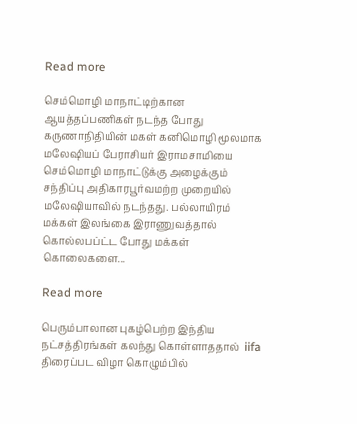Read more

செம்மொழி மாநாட்டிற்கான ஆயத்தப்பணிகள் நடந்த போது கருணாநிதியின் மகள் கனிமொழி மூலமாக மலேஷியப் பேராசியர் இராமசாமியை செம்மொழி மாநாட்டுக்கு அழைக்கும் சந்திப்பு அதிகாரபூர்வமற்ற முறையில் மலேஷியாவில் நடந்தது. பல்லாயிரம் மக்கள் இலங்கை இராணுவத்தால் கொல்லபப்ட்ட போது மக்கள் கொலைகளை...

Read more

பெரும்பாலான புகழ்பெற்ற இந்திய நட்சத்திரங்கள் கலந்து கொள்ளாததால்  iifa திரைப்பட விழா கொழும்பில்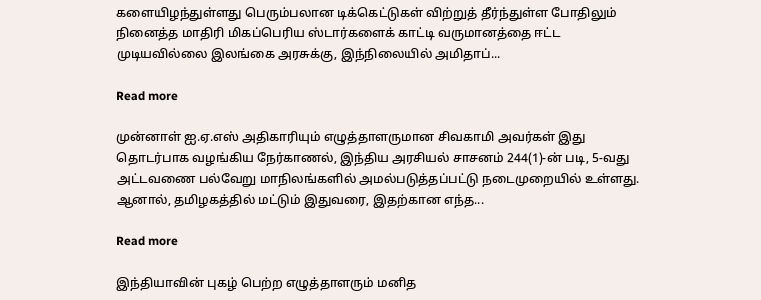களையிழந்துள்ளது பெரும்பலான டிக்கெட்டுகள் விற்றுத் தீர்ந்துள்ள போதிலும் நினைத்த மாதிரி மிகப்பெரிய ஸ்டார்களைக் காட்டி வருமானத்தை ஈட்ட முடியவில்லை இலங்கை அரசுக்கு, இந்நிலையில் அமிதாப்...

Read more

முன்னாள் ஐ.ஏ.எஸ் அதிகாரியும் எழுத்தாளருமான சிவகாமி அவர்கள் இது தொடர்பாக வழங்கிய நேர்காணல், இந்திய அரசியல் சாசனம் 244(1)-ன் படி, 5-வது அட்டவணை பல்வேறு மாநிலங்களில் அமல்படுத்தப்பட்டு நடைமுறையில் உள்ளது. ஆனால், தமிழகத்தில் மட்டும் இதுவரை, இதற்கான எந்த...

Read more

இந்தியாவின் புகழ் பெற்ற எழுத்தாளரும் மனித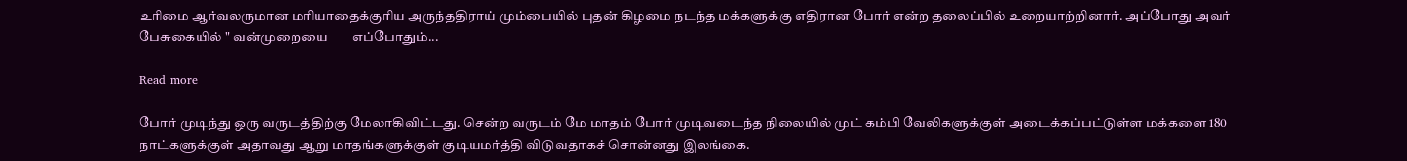உரிமை ஆர்வலருமான மரியாதைக்குரிய அருந்ததிராய் மும்பையில் புதன் கிழமை நடந்த மக்களுக்கு எதிரான போர் என்ற தலைப்பில் உறையாற்றினார். அப்போது அவர் பேசுகையில் " வன்முறையை        எப்போதும்...

Read more

போர் முடிந்து ஒரு வருடத்திற்கு மேலாகிவிட்டது. சென்ற வருடம் மே மாதம் போர் முடிவடைந்த நிலையில் முட் கம்பி வேலிகளுக்குள் அடைக்கப்பட்டுள்ள மக்களை 180 நாட்களுக்குள் அதாவது ஆறு மாதங்களுக்குள் குடியமர்த்தி விடுவதாகச் சொன்னது இலங்கை.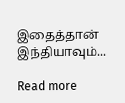இதைத்தான் இந்தியாவும்...

Read more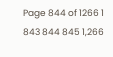Page 844 of 1266 1 843 844 845 1,266